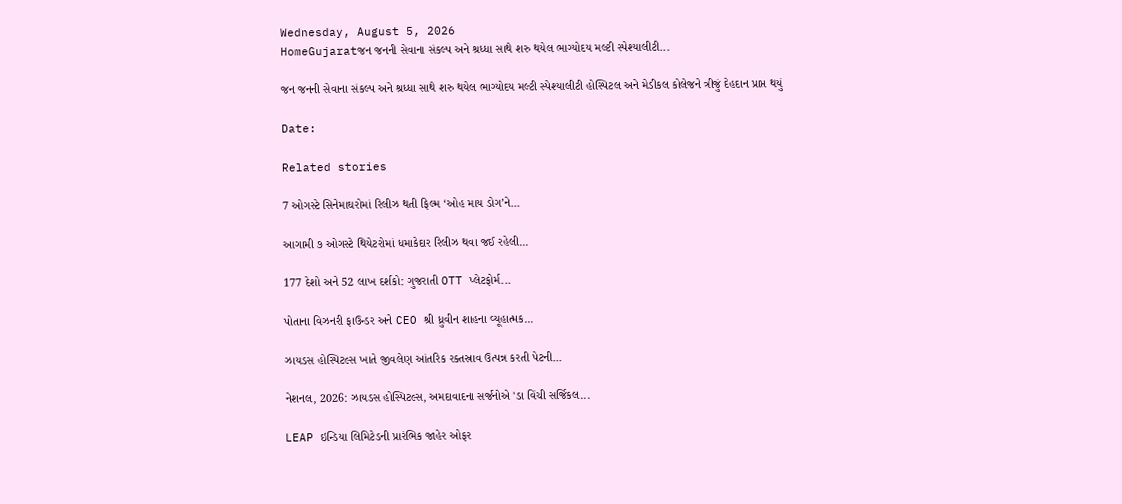Wednesday, August 5, 2026
HomeGujaratજન જનની સેવાના સંકલ્પ અને શ્રધ્ધા સાથે શરુ થયેલ ભાગ્યોદય મલ્ટી સ્પેશ્યાલીટી...

જન જનની સેવાના સંકલ્પ અને શ્રધ્ધા સાથે શરુ થયેલ ભાગ્યોદય મલ્ટી સ્પેશ્યાલીટી હોસ્પિટલ અને મેડીકલ કોલેજને ત્રીજું દેહદાન પ્રાપ્ત થયું

Date:

Related stories

7 ઓગસ્ટે સિનેમાઘરોમાં રિલીઝ થતી ફિલ્મ ‘ઓહ માય ડોગ’ને...

આગામી ૭ ઓગસ્ટે થિયેટરોમાં ધમાકેદાર રિલીઝ થવા જઈ રહેલી...

177 દેશો અને 52 લાખ દર્શકો: ગુજરાતી OTT પ્લેટફોર્મ...

પોતાના વિઝનરી ફાઉન્ડર અને CEO શ્રી ધ્રુવીન શાહના વ્યૂહાત્મક...

ઝાયડસ હોસ્પિટલ્સ ખાતે જીવલેણ આંતરિક રક્તસ્રાવ ઉત્પન્ન કરતી પેટની...

નેશનલ, 2026: ઝાયડસ હોસ્પિટલ્સ, અમદાવાદના સર્જનોએ 'ડા વિંચી સર્જિકલ...

LEAP ઇન્ડિયા લિમિટેડની પ્રારંભિક જાહેર ઓફર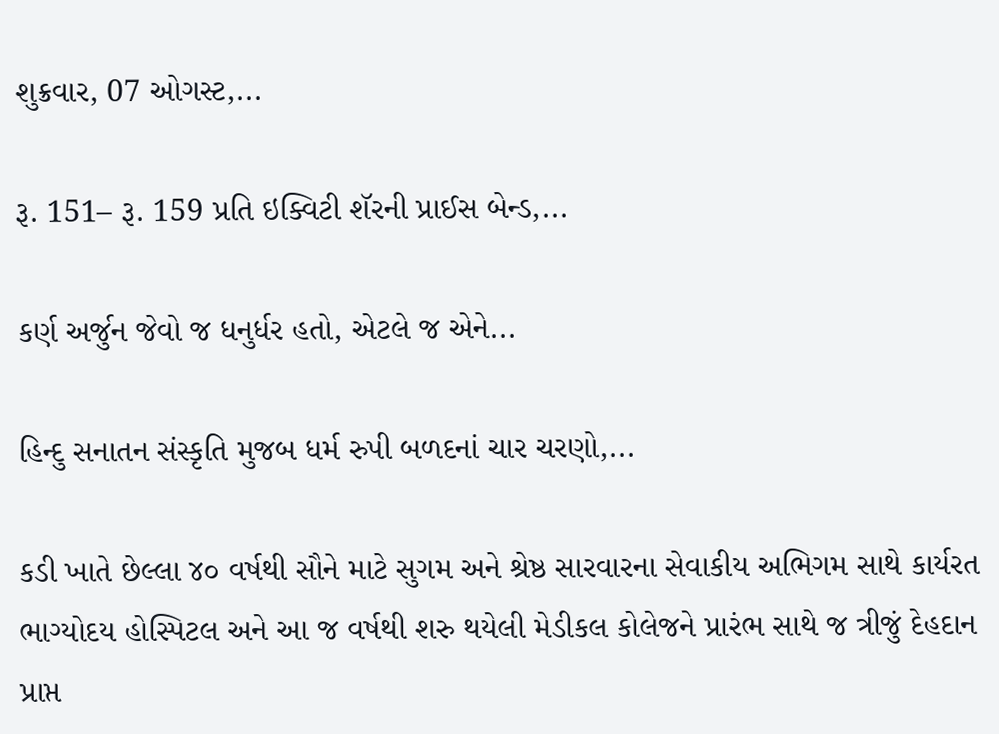શુક્રવાર, 07 ઓગસ્ટ,...

રૂ. 151– રૂ. 159 પ્રતિ ઇક્વિટી શૅરની પ્રાઈસ બેન્ડ,...

કર્ણ અર્જુન જેવો જ ધનુર્ધર હતો, એટલે જ એને...

હિન્દુ સનાતન સંસ્કૃતિ મુજબ ધર્મ રુપી બળદનાં ચાર ચરણો,...

કડી ખાતે છેલ્લા ૪૦ વર્ષથી સૌને માટે સુગમ અને શ્રેષ્ઠ સારવારના સેવાકીય અભિગમ સાથે કાર્યરત ભાગ્યોદય હોસ્પિટલ અને આ જ વર્ષથી શરુ થયેલી મેડીકલ કોલેજને પ્રારંભ સાથે જ ત્રીજું દેહદાન પ્રાપ્ત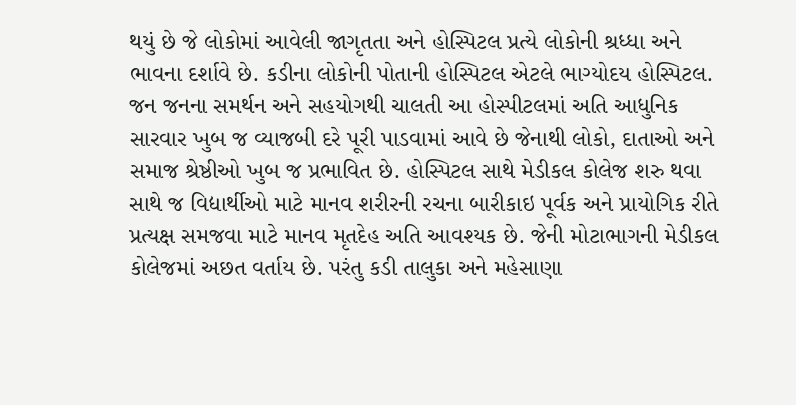થયું છે જે લોકોમાં આવેલી જાગૃતતા અને હોસ્પિટલ પ્રત્યે લોકોની શ્રધ્ધા અને ભાવના દર્શાવે છે. કડીના લોકોની પોતાની હોસ્પિટલ એટલે ભાગ્યોદય હોસ્પિટલ. જન જનના સમર્થન અને સહયોગથી ચાલતી આ હોસ્પીટલમાં અતિ આધુનિક સારવાર ખુબ જ વ્યાજબી દરે પૂરી પાડવામાં આવે છે જેનાથી લોકો, દાતાઓ અને સમાજ શ્રેષ્ઠીઓ ખુબ જ પ્રભાવિત છે. હોસ્પિટલ સાથે મેડીકલ કોલેજ શરુ થવા સાથે જ વિદ્યાર્થીઓ માટે માનવ શરીરની રચના બારીકાઇ પૂર્વક અને પ્રાયોગિક રીતે પ્રત્યક્ષ સમજવા માટે માનવ મૃતદેહ અતિ આવશ્યક છે. જેની મોટાભાગની મેડીકલ કોલેજમાં અછત વર્તાય છે. પરંતુ કડી તાલુકા અને મહેસાણા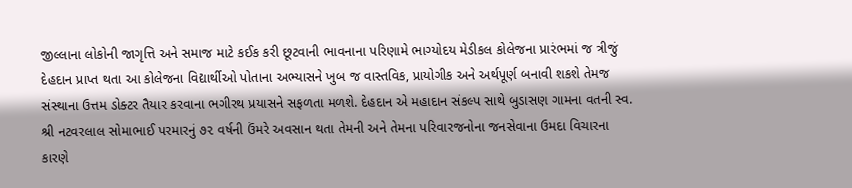જીલ્લાના લોકોની જાગૃત્તિ અને સમાજ માટે કઈક કરી છૂટવાની ભાવનાના પરિણામે ભાગ્યોદય મેડીકલ કોલેજના પ્રારંભમાં જ ત્રીજું દેહદાન પ્રાપ્ત થતા આ કોલેજના વિદ્યાર્થીઓ પોતાના અભ્યાસને ખુબ જ વાસ્તવિક, પ્રાયોગીક અને અર્થપૂર્ણ બનાવી શકશે તેમજ સંસ્થાના ઉત્તમ ડોક્ટર તૈયાર કરવાના ભગીરથ પ્રયાસને સફળતા મળશે. દેહદાન એ મહાદાન સંકલ્પ સાથે બુડાસણ ગામના વતની સ્વ. શ્રી નટવરલાલ સોમાભાઈ પરમારનું ૭૨ વર્ષની ઉંમરે અવસાન થતા તેમની અને તેમના પરિવારજનોના જનસેવાના ઉમદા વિચારના કારણે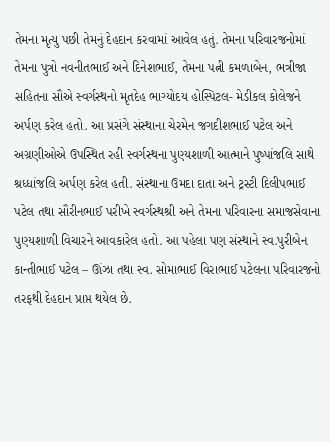તેમના મૃત્યુ પછી તેમનું દેહદાન કરવામાં આવેલ હતું. તેમના પરિવારજનોમાં તેમના પુત્રો નવનીતભાઈ અને દિનેશભાઈ, તેમના પત્ની કમળાબેન, ભત્રીજા સહિતના સૌએ સ્વર્ગસ્થનો મૃતદેહ ભાગ્યોદય હોસ્પિટલ- મેડીકલ કોલેજને અર્પણ કરેલ હતો. આ પ્રસંગે સંસ્થાના ચેરમેન જગદીશભાઈ પટેલ અને અગ્રણીઓએ ઉપસ્થિત રહી સ્વર્ગસ્થના પુણ્યશાળી આત્માને પુષ્પાંજલિ સાથે શ્રધ્ધાંજલિ અર્પણ કરેલ હતી. સંસ્થાના ઉમદા દાતા અને ટ્રસ્ટી દિલીપભાઈ પટેલ તથા સૌરીનભાઈ પરીખે સ્વર્ગસ્થશ્રી અને તેમના પરિવારના સમાજસેવાના પુણ્યશાળી વિચારને આવકારેલ હતો. આ પહેલા પણ સંસ્થાને સ્વ.પુરીબેન કાન્તીભાઈ પટેલ – ઊંઝા તથા સ્વ. સોમાભાઈ વિરાભાઈ પટેલના પરિવારજનો તરફથી દેહદાન પ્રાપ્ત થયેલ છે.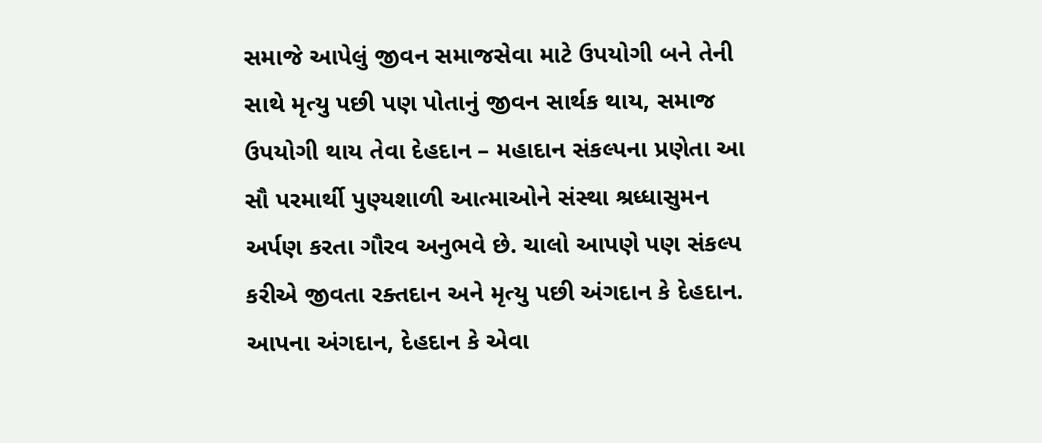સમાજે આપેલું જીવન સમાજસેવા માટે ઉપયોગી બને તેની સાથે મૃત્યુ પછી પણ પોતાનું જીવન સાર્થક થાય, સમાજ ઉપયોગી થાય તેવા દેહદાન – મહાદાન સંકલ્પના પ્રણેતા આ સૌ પરમાર્થી પુણ્યશાળી આત્માઓને સંસ્થા શ્રધ્ધાસુમન અર્પણ કરતા ગૌરવ અનુભવે છે. ચાલો આપણે પણ સંકલ્પ કરીએ જીવતા રક્તદાન અને મૃત્યુ પછી અંગદાન કે દેહદાન. આપના અંગદાન, દેહદાન કે એવા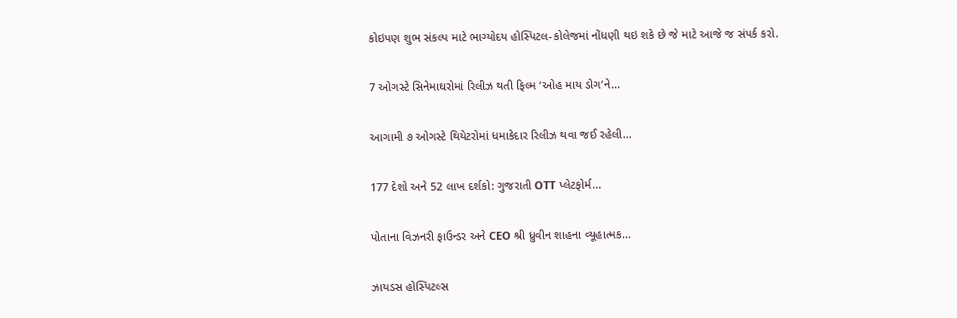કોઇપણ શુભ સંકલ્પ માટે ભાગ્યોદય હોસ્પિટલ-કોલેજમાં નોંધણી થઇ શકે છે જે માટે આજે જ સંપર્ક કરો.

7 ઓગસ્ટે સિનેમાઘરોમાં રિલીઝ થતી ફિલ્મ ‘ઓહ માય ડોગ’ને...

આગામી ૭ ઓગસ્ટે થિયેટરોમાં ધમાકેદાર રિલીઝ થવા જઈ રહેલી...

177 દેશો અને 52 લાખ દર્શકો: ગુજરાતી OTT પ્લેટફોર્મ...

પોતાના વિઝનરી ફાઉન્ડર અને CEO શ્રી ધ્રુવીન શાહના વ્યૂહાત્મક...

ઝાયડસ હોસ્પિટલ્સ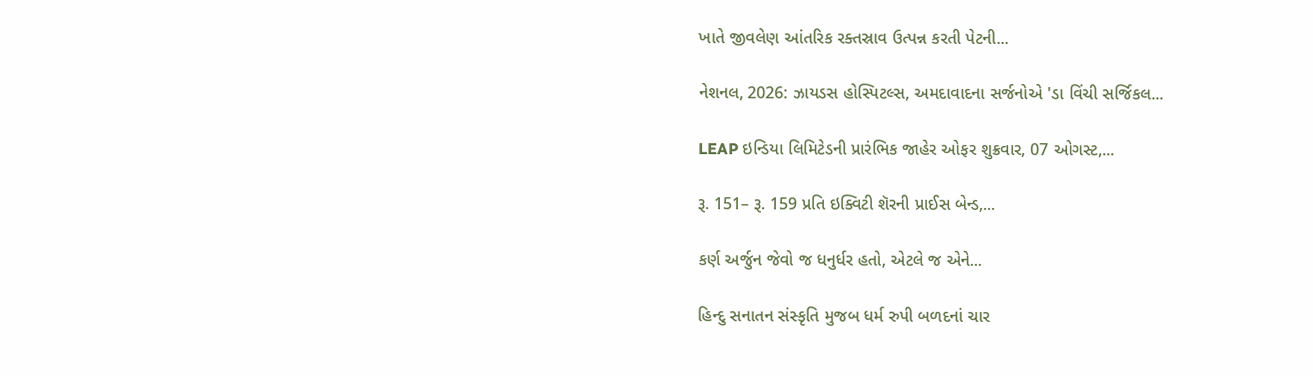ખાતે જીવલેણ આંતરિક રક્તસ્રાવ ઉત્પન્ન કરતી પેટની...

નેશનલ, 2026: ઝાયડસ હોસ્પિટલ્સ, અમદાવાદના સર્જનોએ 'ડા વિંચી સર્જિકલ...

LEAP ઇન્ડિયા લિમિટેડની પ્રારંભિક જાહેર ઓફર શુક્રવાર, 07 ઓગસ્ટ,...

રૂ. 151– રૂ. 159 પ્રતિ ઇક્વિટી શૅરની પ્રાઈસ બેન્ડ,...

કર્ણ અર્જુન જેવો જ ધનુર્ધર હતો, એટલે જ એને...

હિન્દુ સનાતન સંસ્કૃતિ મુજબ ધર્મ રુપી બળદનાં ચાર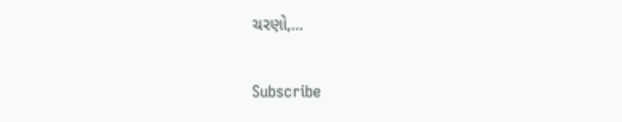ચરણો,...

Subscribe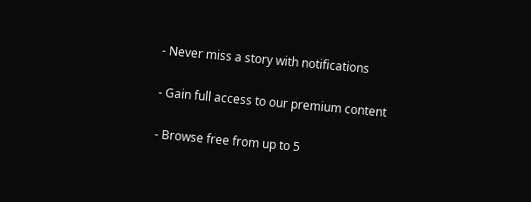- Never miss a story with notifications

- Gain full access to our premium content

- Browse free from up to 5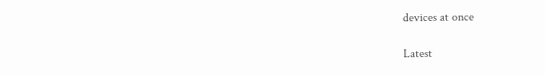devices at once

Latest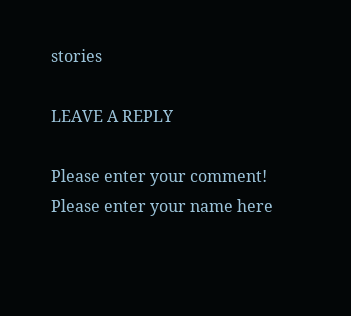stories

LEAVE A REPLY

Please enter your comment!
Please enter your name here